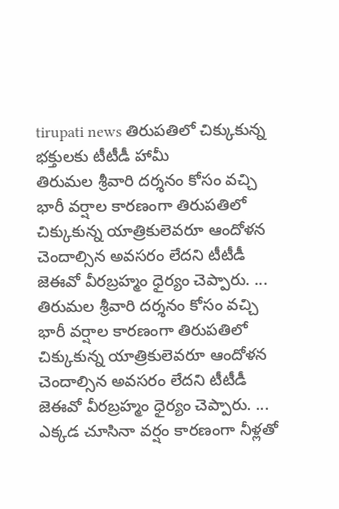tirupati news తిరుపతిలో చిక్కుకున్న భక్తులకు టీటీడీ హామీ
తిరుమల శ్రీవారి దర్శనం కోసం వచ్చి భారీ వర్షాల కారణంగా తిరుపతిలో చిక్కుకున్న యాత్రికులెవరూ ఆందోళన చెందాల్సిన అవసరం లేదని టీటీడీ జెఈవో వీరబ్రహ్మం ధైర్యం చెప్పారు. ...
తిరుమల శ్రీవారి దర్శనం కోసం వచ్చి భారీ వర్షాల కారణంగా తిరుపతిలో చిక్కుకున్న యాత్రికులెవరూ ఆందోళన చెందాల్సిన అవసరం లేదని టీటీడీ జెఈవో వీరబ్రహ్మం ధైర్యం చెప్పారు. ...
ఎక్కడ చూసినా వర్షం కారణంగా నీళ్లతో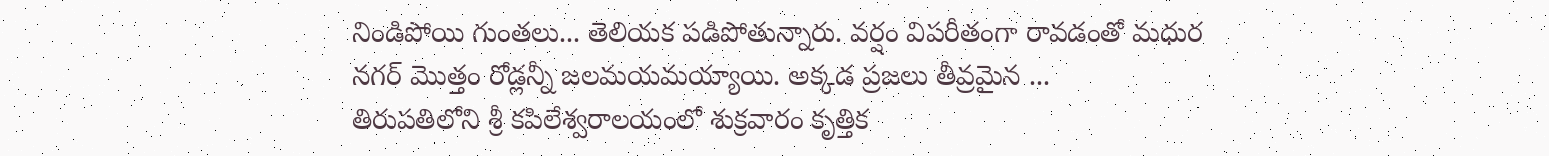నిండిపోయి గుంతలు... తెలియక పడిపోతున్నారు. వర్షం విపరీతంగా రావడంతో మధుర నగర్ మొత్తం రోడ్లన్నీ జలమయమయ్యాయి. అక్కడ ప్రజలు తీవ్రమైన ...
తిరుపతిలోని శ్రీ కపిలేశ్వరాలయంలో శుక్రవారం కృత్తిక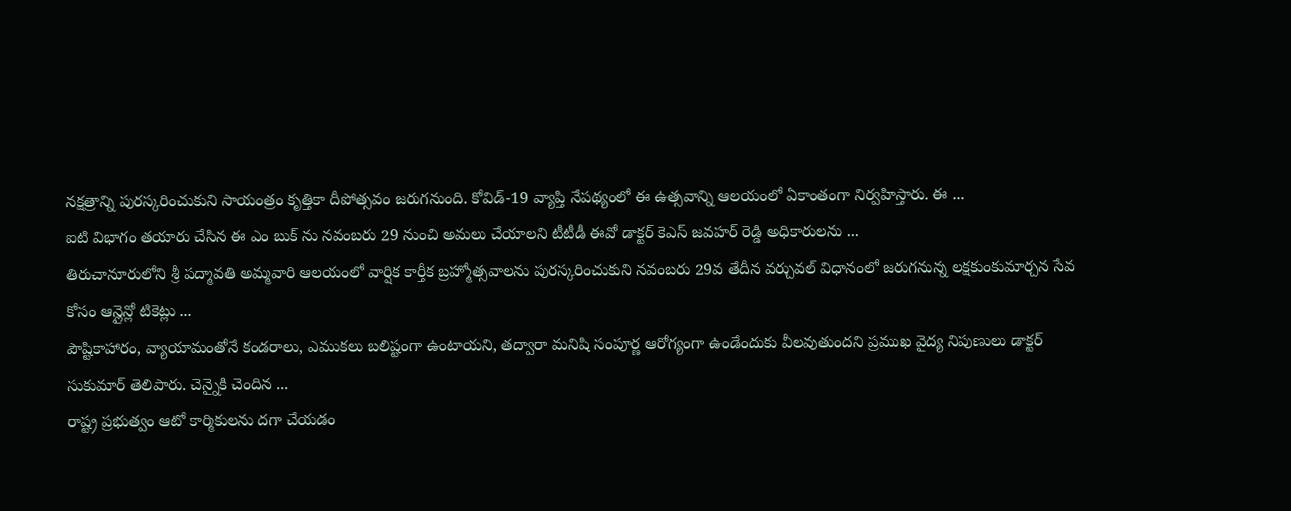నక్షత్రాన్ని పురస్కరించుకుని సాయంత్రం కృత్తికా దీపోత్సవం జరుగనుంది. కోవిడ్-19 వ్యాప్తి నేపథ్యంలో ఈ ఉత్సవాన్ని ఆలయంలో ఏకాంతంగా నిర్వహిస్తారు. ఈ ...
ఐటి విభాగం తయారు చేసిన ఈ ఎం బుక్ ను నవంబరు 29 నుంచి అమలు చేయాలని టీటీడీ ఈవో డాక్టర్ కెఎస్ జవహర్ రెడ్డి అధికారులను ...
తిరుచానూరులోని శ్రీ పద్మావతి అమ్మవారి ఆలయంలో వార్షిక కార్తీక బ్రహ్మోత్సవాలను పురస్కరించుకుని నవంబరు 29వ తేదీన వర్చువల్ విధానంలో జరుగనున్న లక్షకుంకుమార్చన సేవ కోసం ఆన్లైన్లో టికెట్లు ...
పౌష్టికాహారం, వ్యాయామంతోనే కండరాలు, ఎముకలు బలిష్టంగా ఉంటాయని, తద్వారా మనిషి సంపూర్ణ ఆరోగ్యంగా ఉండేందుకు వీలవుతుందని ప్రముఖ వైద్య నిపుణులు డాక్టర్ సుకుమార్ తెలిపారు. చెన్నైకి చెందిన ...
రాష్ట్ర ప్రభుత్వం ఆటో కార్మికులను దగా చేయడం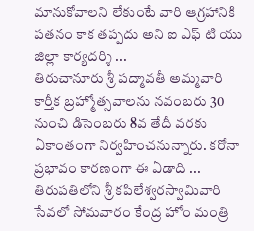మానుకోవాలని లేకుంటే వారి ఆగ్రహానికి పతనం కాక తప్పదు అని ఐ ఎఫ్ టి యు జిల్లా కార్యదర్శి ...
తిరుచానూరు శ్రీ పద్మావతీ అమ్మవారి కార్తీక బ్రహ్మోత్సవాలను నవంబరు 30 నుంచి డిసెంబరు 8వ తేదీ వరకు ఏకాంతంగా నిర్వహించనున్నారు. కరోనా ప్రభావం కారణంగా ఈ ఏడాది ...
తిరుపతిలోని శ్రీ కపిలేశ్వరస్వామివారి సేవలో సోమవారం కేంద్ర హోం మంత్రి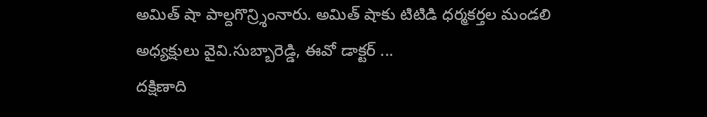అమిత్ షా పాల్దగొన్ర్శింనారు. అమిత్ షాకు టిటిడి ధర్మకర్తల మండలి అధ్యక్షులు వైవి.సుబ్బారెడ్డి, ఈవో డాక్టర్ ...
దక్షిణాది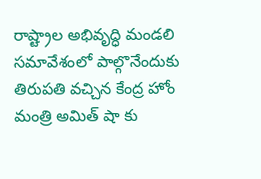రాష్ట్రాల అభివృద్ధి మండలి సమావేశంలో పాల్గొనేందుకు తిరుపతి వచ్చిన కేంద్ర హోం మంత్రి అమిత్ షా కు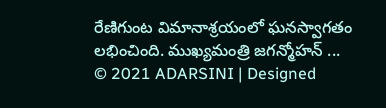రేణిగుంట విమానాశ్రయంలో ఘనస్వాగతం లభించింది. ముఖ్యమంత్రి జగన్మోహన్ ...
© 2021 ADARSINI | Designed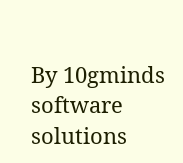By 10gminds software solutions